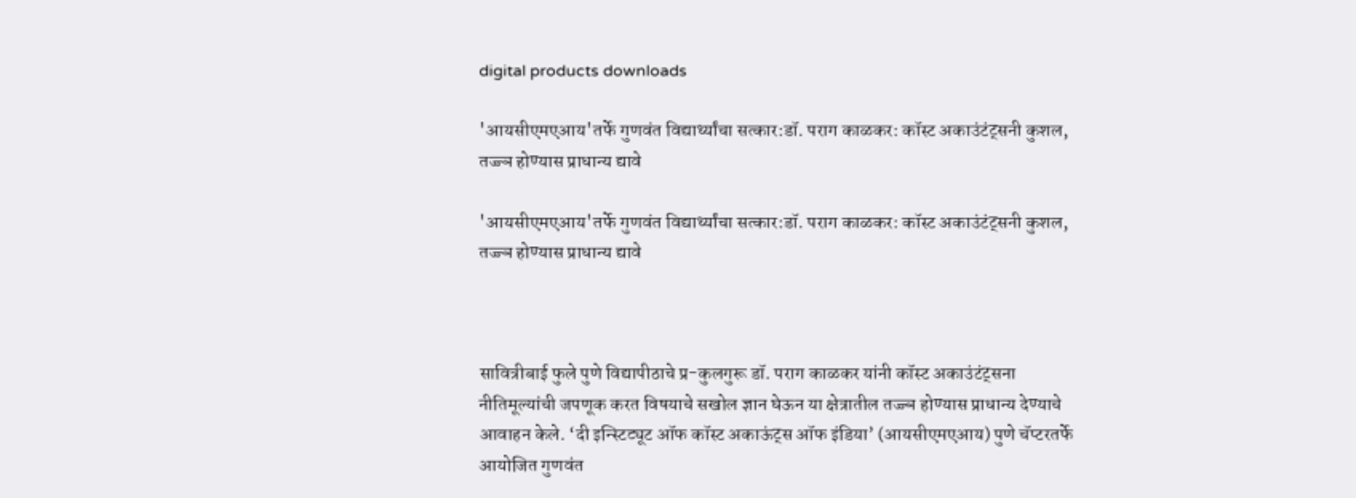digital products downloads

'आयसीएमएआय'तर्फे गुणवंत विद्यार्थ्यांचा सत्कार:डॉ. पराग काळकर: कॉस्ट अकाउंटंट्सनी कुशल, तज्ज्ञ होण्यास प्राधान्य द्यावे

'आयसीएमएआय'तर्फे गुणवंत विद्यार्थ्यांचा सत्कार:डॉ. पराग काळकर: कॉस्ट अकाउंटंट्सनी कुशल, तज्ज्ञ होण्यास प्राधान्य द्यावे



सावित्रीबाई फुले पुणे विद्यापीठाचे प्र-कुलगुरू डॉ. पराग काळकर यांनी कॉस्ट अकाउंटंट्सना नीतिमूल्यांची जपणूक करत विषयाचे सखोल ज्ञान घेऊन या क्षेत्रातील तज्ज्ञ होण्यास प्राधान्य देण्याचे आवाहन केले. ‘दी इन्स्टिट्यूट ऑफ कॉस्ट अकाऊंट्स ऑफ इंडिया’ (आयसीएमएआय) पुणे चॅप्टरतर्फे आयोजित गुणवंत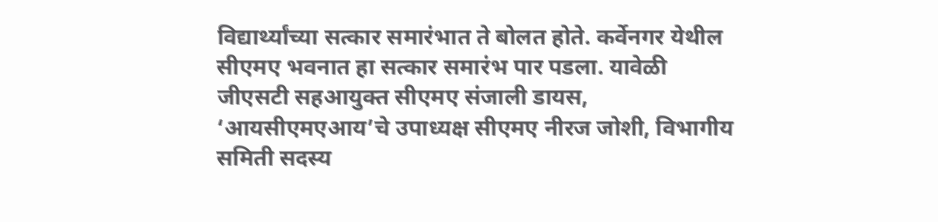विद्यार्थ्यांच्या सत्कार समारंभात ते बोलत होते. कर्वेनगर येथील सीएमए भवनात हा सत्कार समारंभ पार पडला. यावेळी जीएसटी सहआयुक्त सीएमए संजाली डायस, ‘आयसीएमएआय’चे उपाध्यक्ष सीएमए नीरज जोशी, विभागीय समिती सदस्य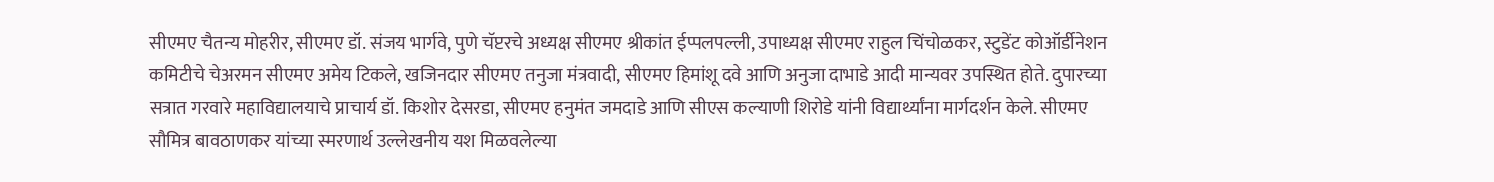सीएमए चैतन्य मोहरीर, सीएमए डॉ. संजय भार्गवे, पुणे चॅप्टरचे अध्यक्ष सीएमए श्रीकांत ईप्पलपल्ली, उपाध्यक्ष सीएमए राहुल चिंचोळकर, स्टुडेंट कोऑर्डीनेशन कमिटीचे चेअरमन सीएमए अमेय टिकले, खजिनदार सीएमए तनुजा मंत्रवादी, सीएमए हिमांशू दवे आणि अनुजा दाभाडे आदी मान्यवर उपस्थित होते. दुपारच्या सत्रात गरवारे महाविद्यालयाचे प्राचार्य डॉ. किशोर देसरडा, सीएमए हनुमंत जमदाडे आणि सीएस कल्याणी शिरोडे यांनी विद्यार्थ्यांना मार्गदर्शन केले. सीएमए सौमित्र बावठाणकर यांच्या स्मरणार्थ उल्लेखनीय यश मिळवलेल्या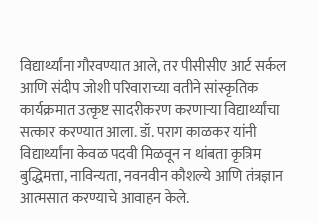विद्यार्थ्यांना गौरवण्यात आले, तर पीसीसीए आर्ट सर्कल आणि संदीप जोशी परिवाराच्या वतीने सांस्कृतिक कार्यक्रमात उत्कृष्ट सादरीकरण करणाऱ्या विद्यार्थ्यांचा सत्कार करण्यात आला. डॉ. पराग काळकर यांनी विद्यार्थ्यांना केवळ पदवी मिळवून न थांबता कृत्रिम बुद्धिमत्ता, नाविन्यता, नवनवीन कौशल्ये आणि तंत्रज्ञान आत्मसात करण्याचे आवाहन केले.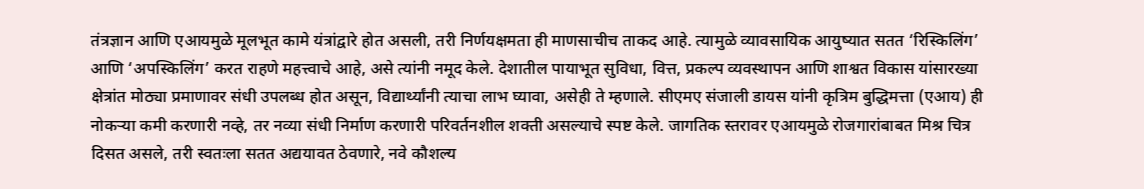तंत्रज्ञान आणि एआयमुळे मूलभूत कामे यंत्रांद्वारे होत असली, तरी निर्णयक्षमता ही माणसाचीच ताकद आहे. त्यामुळे व्यावसायिक आयुष्यात सतत ‘रिस्किलिंग’ आणि ‘अपस्किलिंग’ करत राहणे महत्त्वाचे आहे, असे त्यांनी नमूद केले. देशातील पायाभूत सुविधा, वित्त, प्रकल्प व्यवस्थापन आणि शाश्वत विकास यांसारख्या क्षेत्रांत मोठ्या प्रमाणावर संधी उपलब्ध होत असून, विद्यार्थ्यांनी त्याचा लाभ घ्यावा, असेही ते म्हणाले. सीएमए संजाली डायस यांनी कृत्रिम बुद्धिमत्ता (एआय) ही नोकऱ्या कमी करणारी नव्हे, तर नव्या संधी निर्माण करणारी परिवर्तनशील शक्ती असल्याचे स्पष्ट केले. जागतिक स्तरावर एआयमुळे रोजगारांबाबत मिश्र चित्र दिसत असले, तरी स्वतःला सतत अद्ययावत ठेवणारे, नवे कौशल्य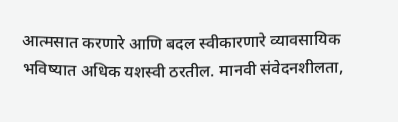आत्मसात करणारे आणि बदल स्वीकारणारे व्यावसायिक भविष्यात अधिक यशस्वी ठरतील. मानवी संवेदनशीलता,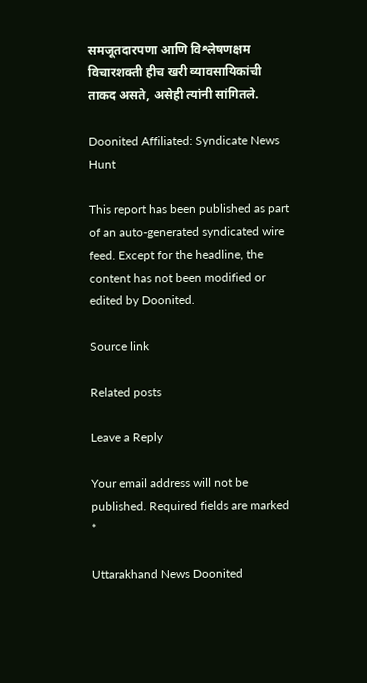समजूतदारपणा आणि विश्लेषणक्षम विचारशक्ती हीच खरी व्यावसायिकांची ताकद असते, असेही त्यांनी सांगितले.

Doonited Affiliated: Syndicate News Hunt

This report has been published as part of an auto-generated syndicated wire feed. Except for the headline, the content has not been modified or edited by Doonited.

Source link

Related posts

Leave a Reply

Your email address will not be published. Required fields are marked *

Uttarakhand News Doonited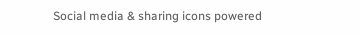Social media & sharing icons powered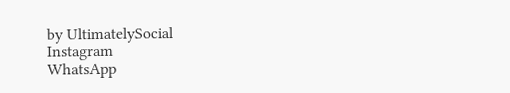by UltimatelySocial
Instagram
WhatsApp